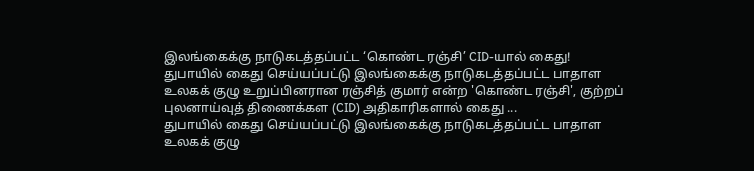இலங்கைக்கு நாடுகடத்தப்பட்ட ‘கொண்ட ரஞ்சி’ CID-யால் கைது!
துபாயில் கைது செய்யப்பட்டு இலங்கைக்கு நாடுகடத்தப்பட்ட பாதாள உலகக் குழு உறுப்பினரான ரஞ்சித் குமார் என்ற 'கொண்ட ரஞ்சி', குற்றப் புலனாய்வுத் திணைக்கள (CID) அதிகாரிகளால் கைது ...
துபாயில் கைது செய்யப்பட்டு இலங்கைக்கு நாடுகடத்தப்பட்ட பாதாள உலகக் குழு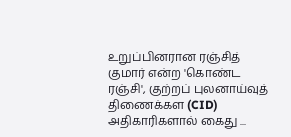உறுப்பினரான ரஞ்சித் குமார் என்ற 'கொண்ட ரஞ்சி', குற்றப் புலனாய்வுத் திணைக்கள (CID) அதிகாரிகளால் கைது ...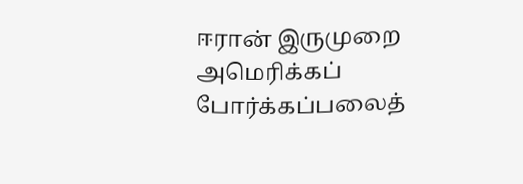ஈரான் இருமுறை அமெரிக்கப் போர்க்கப்பலைத்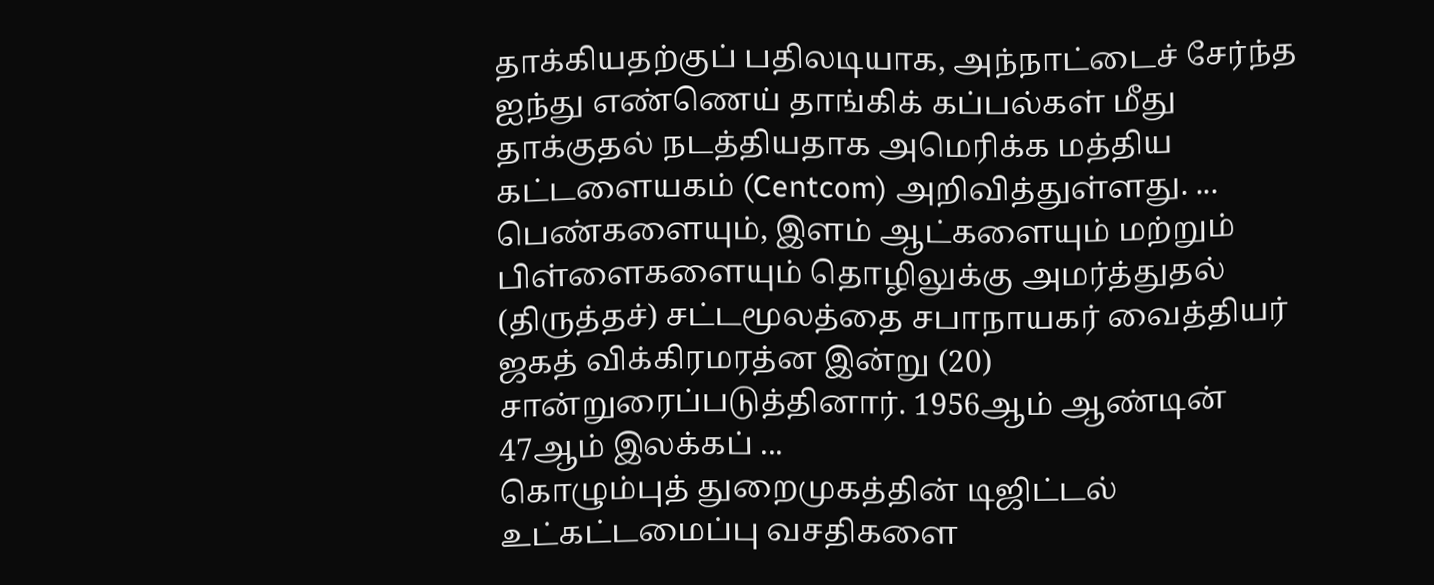தாக்கியதற்குப் பதிலடியாக, அந்நாட்டைச் சேர்ந்த ஐந்து எண்ணெய் தாங்கிக் கப்பல்கள் மீது தாக்குதல் நடத்தியதாக அமெரிக்க மத்திய கட்டளையகம் (Centcom) அறிவித்துள்ளது. ...
பெண்களையும், இளம் ஆட்களையும் மற்றும் பிள்ளைகளையும் தொழிலுக்கு அமர்த்துதல் (திருத்தச்) சட்டமூலத்தை சபாநாயகர் வைத்தியர் ஜகத் விக்கிரமரத்ன இன்று (20) சான்றுரைப்படுத்தினார். 1956ஆம் ஆண்டின் 47ஆம் இலக்கப் ...
கொழும்புத் துறைமுகத்தின் டிஜிட்டல் உட்கட்டமைப்பு வசதிகளை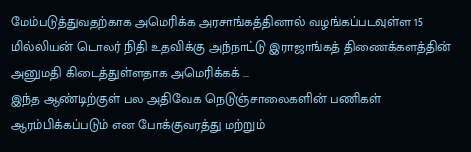மேம்படுத்துவதற்காக அமெரிக்க அரசாங்கத்தினால் வழங்கப்படவுள்ள 15 மில்லியன் டொலர் நிதி உதவிக்கு அந்நாட்டு இராஜாங்கத் திணைக்களத்தின் அனுமதி கிடைத்துள்ளதாக அமெரிக்கக் ...
இந்த ஆண்டிற்குள் பல அதிவேக நெடுஞ்சாலைகளின் பணிகள் ஆரம்பிக்கப்படும் என போக்குவரத்து மற்றும்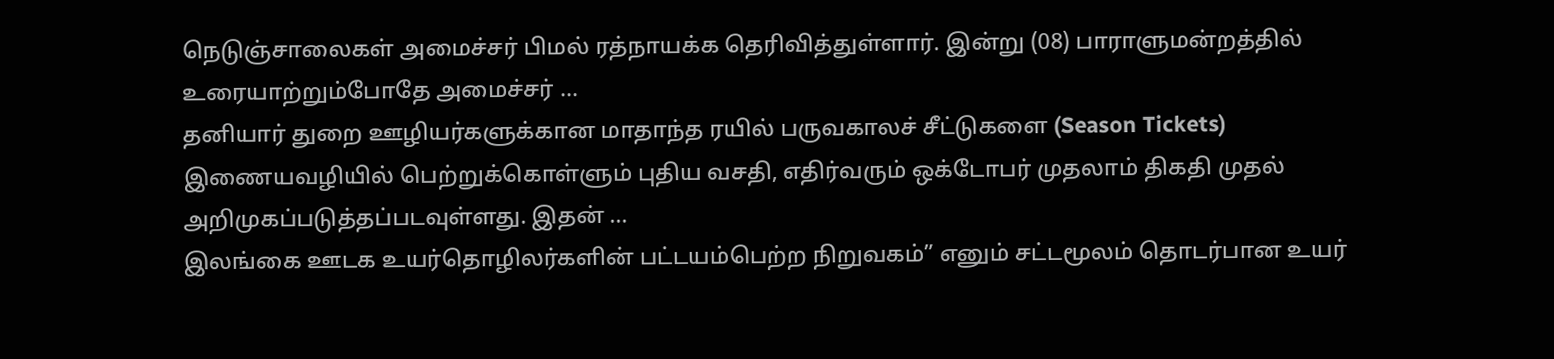நெடுஞ்சாலைகள் அமைச்சர் பிமல் ரத்நாயக்க தெரிவித்துள்ளார். இன்று (08) பாராளுமன்றத்தில் உரையாற்றும்போதே அமைச்சர் ...
தனியார் துறை ஊழியர்களுக்கான மாதாந்த ரயில் பருவகாலச் சீட்டுகளை (Season Tickets) இணையவழியில் பெற்றுக்கொள்ளும் புதிய வசதி, எதிர்வரும் ஒக்டோபர் முதலாம் திகதி முதல் அறிமுகப்படுத்தப்படவுள்ளது. இதன் ...
இலங்கை ஊடக உயர்தொழிலர்களின் பட்டயம்பெற்ற நிறுவகம்” எனும் சட்டமூலம் தொடர்பான உயர்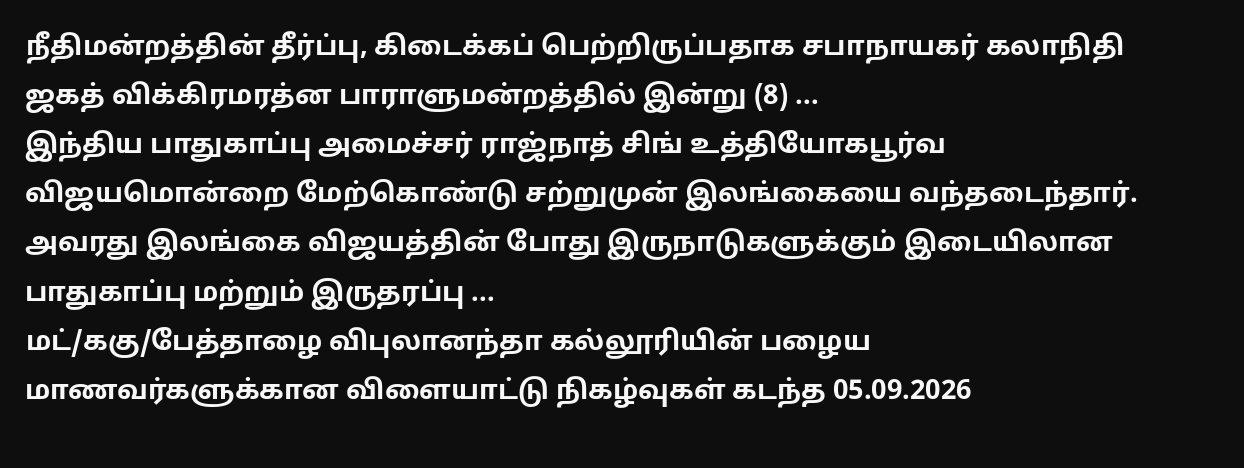நீதிமன்றத்தின் தீர்ப்பு, கிடைக்கப் பெற்றிருப்பதாக சபாநாயகர் கலாநிதி ஜகத் விக்கிரமரத்ன பாராளுமன்றத்தில் இன்று (8) ...
இந்திய பாதுகாப்பு அமைச்சர் ராஜ்நாத் சிங் உத்தியோகபூர்வ விஜயமொன்றை மேற்கொண்டு சற்றுமுன் இலங்கையை வந்தடைந்தார். அவரது இலங்கை விஜயத்தின் போது இருநாடுகளுக்கும் இடையிலான பாதுகாப்பு மற்றும் இருதரப்பு ...
மட்/ககு/பேத்தாழை விபுலானந்தா கல்லூரியின் பழைய மாணவர்களுக்கான விளையாட்டு நிகழ்வுகள் கடந்த 05.09.2026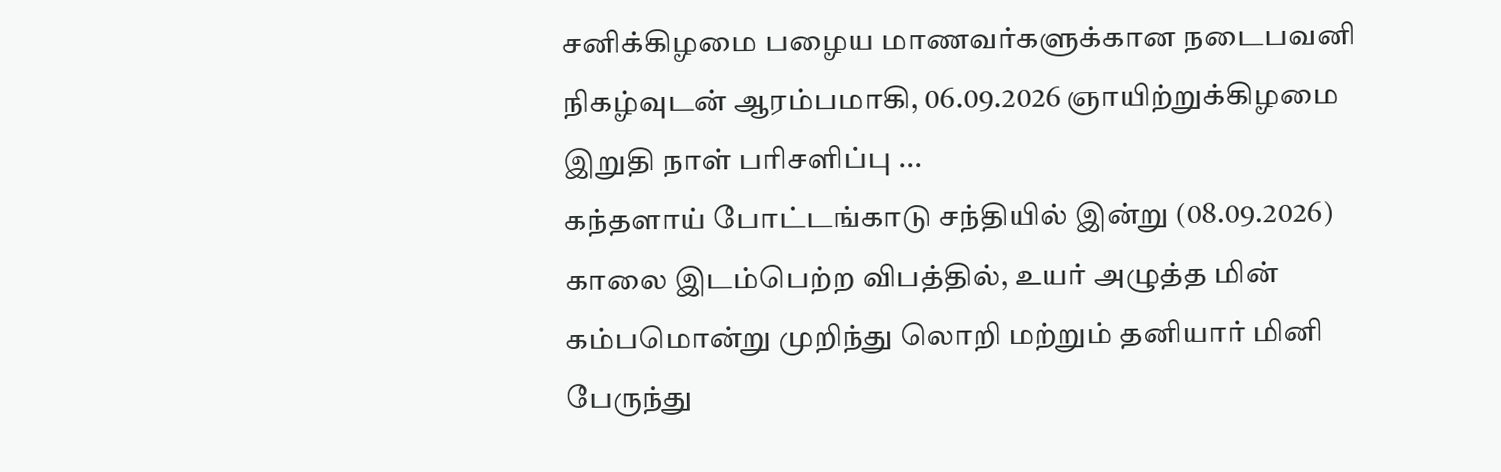சனிக்கிழமை பழைய மாணவர்களுக்கான நடைபவனி நிகழ்வுடன் ஆரம்பமாகி, 06.09.2026 ஞாயிற்றுக்கிழமை இறுதி நாள் பரிசளிப்பு ...
கந்தளாய் போட்டங்காடு சந்தியில் இன்று (08.09.2026) காலை இடம்பெற்ற விபத்தில், உயர் அழுத்த மின் கம்பமொன்று முறிந்து லொறி மற்றும் தனியார் மினி பேருந்து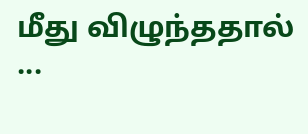மீது விழுந்ததால் ...